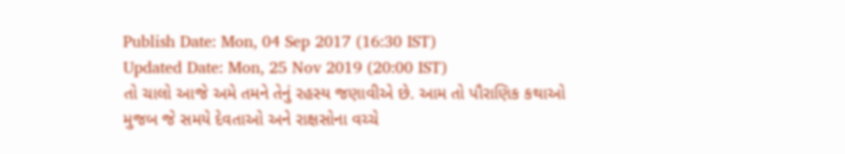Publish Date: Mon, 04 Sep 2017 (16:30 IST)
Updated Date: Mon, 25 Nov 2019 (20:00 IST)
તો ચાલો આજે અમે તમને તેનું રહસ્ય જણાવીએ છે. આમ તો પૌરાણિક કથાઓ મુજબ જે સમયે દેવતાઓ અને રાક્ષસોના વચ્ચે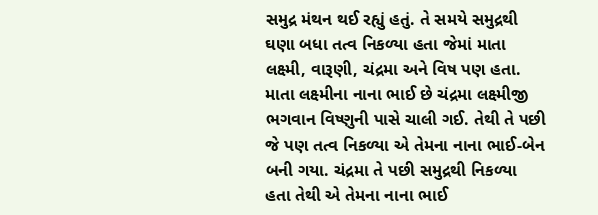સમુદ્ર મંથન થઈ રહ્યું હતું. તે સમયે સમુદ્રથી ઘણા બધા તત્વ નિકળ્યા હતા જેમાં માતા લક્ષ્મી, વારૂણી, ચંદ્રમા અને વિષ પણ હતા. માતા લક્ષ્મીના નાના ભાઈ છે ચંદ્રમા લક્ષ્મીજી ભગવાન વિષ્ણુની પાસે ચાલી ગઈ. તેથી તે પછી જે પણ તત્વ નિકળ્યા એ તેમના નાના ભાઈ-બેન બની ગયા. ચંદ્રમા તે પછી સમુદ્રથી નિકળ્યા હતા તેથી એ તેમના નાના ભાઈ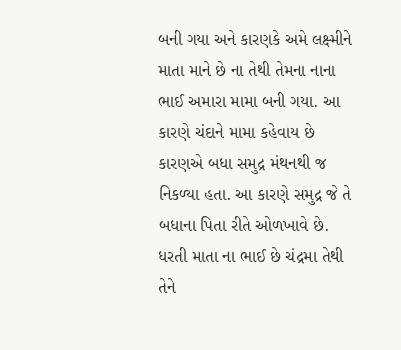બની ગયા અને કારણકે અમે લક્ષ્મીને માતા માને છે ના તેથી તેમના નાના ભાઈ અમારા મામા બની ગયા. આ કારણે ચંદાને મામા કહેવાય છે કારણએ બધા સમુદ્ર મંથનથી જ નિકળ્યા હતા. આ કારણે સમુદ્ર જે તે બધાના પિતા રીતે ઓળખાવે છે.
ધરતી માતા ના ભાઈ છે ચંદ્રમા તેથી તેને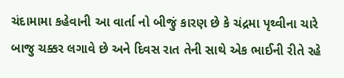ચંદામામા કહેવાની આ વાર્તા નો બીજું કારણ છે કે ચંદ્રમા પૃથ્વીના ચારે બાજુ ચક્કર લગાવે છે અને દિવસ રાત તેની સાથે એક ભાઈની રીતે રહે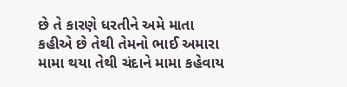છે તે કારણે ધરતીને અમે માતા કહીએ છે તેથી તેમનો ભાઈ અમારા મામા થયા તેથી ચંદાને મામા કહેવાય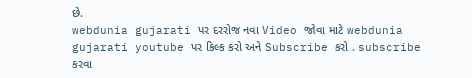છે.
webdunia gujarati પર દરરોજ નવા Video જોવા માટે webdunia gujarati youtube પર કિલ્ક કરો અને Subscribe કરો . subscribe કરવા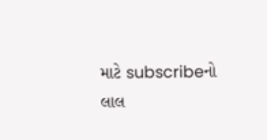માટે subscribeનો લાલ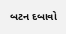બટન દબાવો